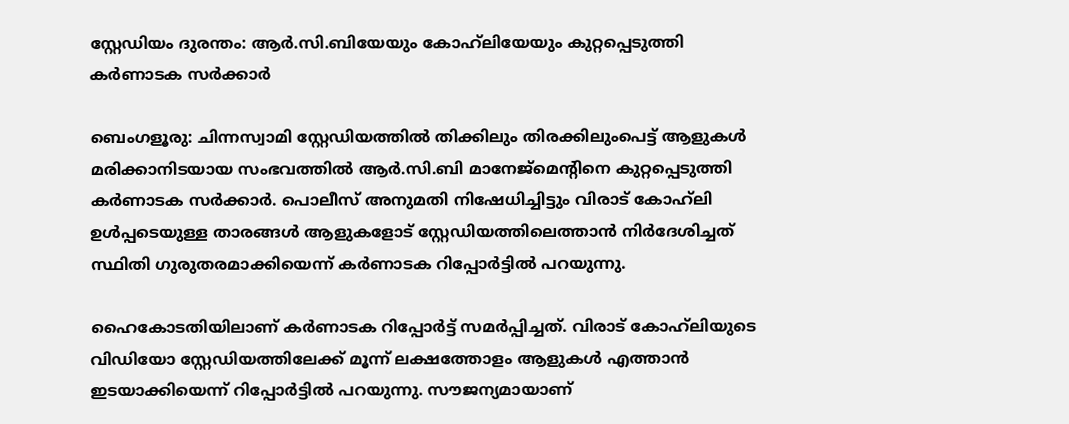സ്റ്റേഡിയം ദുരന്തം: ആർ.സി.ബിയേയും കോഹ്‍ലിയേയും കുറ്റപ്പെടുത്തി കർണാടക സർക്കാർ

ബെംഗളൂരു: ചിന്നസ്വാമി സ്റ്റേഡിയത്തിൽ തിക്കിലും തിരക്കിലുംപെട്ട് ആളുകൾ മരിക്കാനിടയായ സംഭവത്തിൽ ആർ.സി.ബി മാനേജ്മെന്റിനെ കുറ്റപ്പെടുത്തി കർണാടക സർക്കാർ. പൊലീസ് അനുമതി നിഷേധിച്ചിട്ടും വിരാട് കോഹ്‍ലി ഉൾപ്പടെയുള്ള താരങ്ങൾ ആളുകളോട് സ്റ്റേഡിയത്തിലെത്താൻ നിർദേശിച്ചത് സ്ഥിതി ഗുരുതരമാക്കിയെന്ന് കർണാടക റിപ്പോർട്ടിൽ പറയുന്നു.

ഹൈകോടതിയിലാണ് കർണാടക റിപ്പോർട്ട് സമർപ്പിച്ചത്. വിരാട് കോഹ്‍ലിയുടെ വിഡിയോ സ്റ്റേഡിയത്തിലേക്ക് മൂന്ന് ലക്ഷത്തോളം ആളുകൾ എത്താൻ ഇടയാക്കിയെന്ന് റിപ്പോർട്ടിൽ പറയുന്നു. സൗജന്യമായാണ്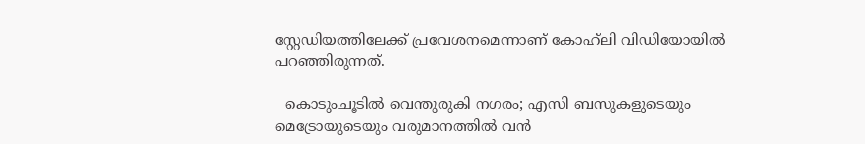സ്റ്റേഡിയത്തിലേക്ക് പ്രവേശനമെന്നാണ് കോഹ്‍ലി വിഡിയോയിൽ പറഞ്ഞിരുന്നത്.

  കൊടുംചൂടിൽ വെന്തുരുകി നഗരം; എസി ബസുകളുടെയും മെട്രോയുടെയും വരുമാനത്തിൽ വൻ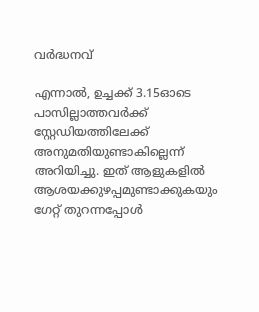വർദ്ധനവ്

എന്നാൽ, ഉച്ചക്ക് 3.15ഓടെ പാസില്ലാത്തവർക്ക് സ്റ്റേഡിയത്തിലേക്ക് അനുമതിയുണ്ടാകില്ലെന്ന് അറിയിച്ചു. ഇത് ആളുകളിൽ ആശയക്കുഴപ്പമുണ്ടാക്കുകയും ഗേറ്റ് തുറന്നപ്പോൾ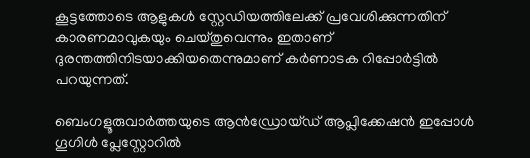കൂട്ടത്തോടെ ആളുകൾ സ്റ്റേഡിയത്തിലേക്ക് പ്രവേശിക്കുന്നതിന് കാരണമാവുകയും ചെയ്തുവെന്നും ഇതാണ് ദുരന്തത്തിനിടയാക്കിയതെന്നുമാണ് കർണാടക റിപ്പോർട്ടിൽ പറയുന്നത്.

ബെംഗളൂരുവാർത്തയുടെ ആൻഡ്രോയ്ഡ് ആപ്ലിക്കേഷൻ ഇപ്പോൾ ഗൂഗിൾ പ്ലേസ്റ്റോറിൽ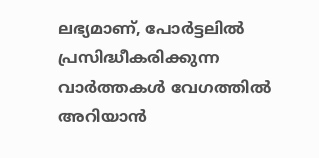ലഭ്യമാണ്, പോർട്ടലിൽ പ്രസിദ്ധീകരിക്കുന്ന വാർത്തകൾ വേഗത്തിൽ അറിയാൻ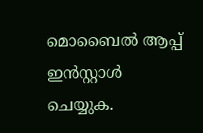മൊബൈൽ ആപ്പ് ഇൻസ്റ്റാൾ ചെയ്യുക.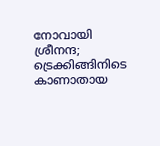നോവായി ശ്രീനന്ദ; ട്രെക്കിങ്ങിനിടെ കാണാതായ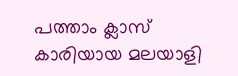പത്താം ക്ലാസ് കാരിയായ മലയാളി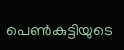പെൺകുട്ടിയുടെ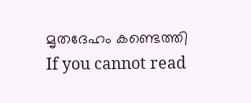മൃതദേഹം കണ്ടെത്തി
If you cannot read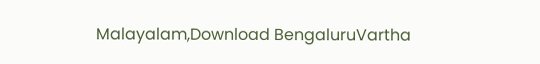Malayalam,Download BengaluruVartha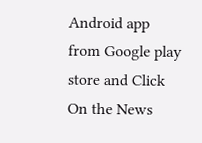Android app from Google play store and Click On the News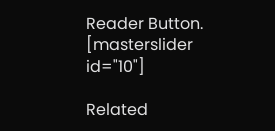Reader Button. [masterslider id="10"]

Related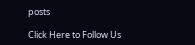posts

Click Here to Follow Us